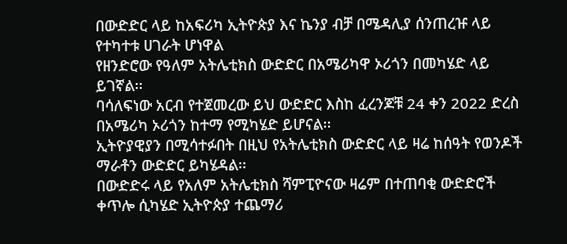በውድድር ላይ ከአፍሪካ ኢትዮጵያ እና ኬንያ ብቻ በሜዳሊያ ሰንጠረዡ ላይ የተካተቱ ሀገራት ሆነዋል
የዘንድሮው የዓለም አትሌቲክስ ውድድር በአሜሪካዋ ኦሪጎን በመካሄድ ላይ ይገኛል፡፡
ባሳለፍነው አርብ የተጀመረው ይህ ውድድር እስከ ፈረንጆቹ 24 ቀን 2022 ድረስ በአሜሪካ ኦሪጎን ከተማ የሚካሄድ ይሆናል፡፡
ኢትዮያዊያን በሚሳተፉበት በዚህ የአትሌቲክስ ውድድር ላይ ዛሬ ከሰዓት የወንዶች ማራቶን ውድድር ይካሄዳል፡፡
በውድድሩ ላይ የአለም አትሌቲክስ ሻምፒዮናው ዛሬም በተጠባቂ ውድድሮች ቀጥሎ ሲካሄድ ኢትዮጵያ ተጨማሪ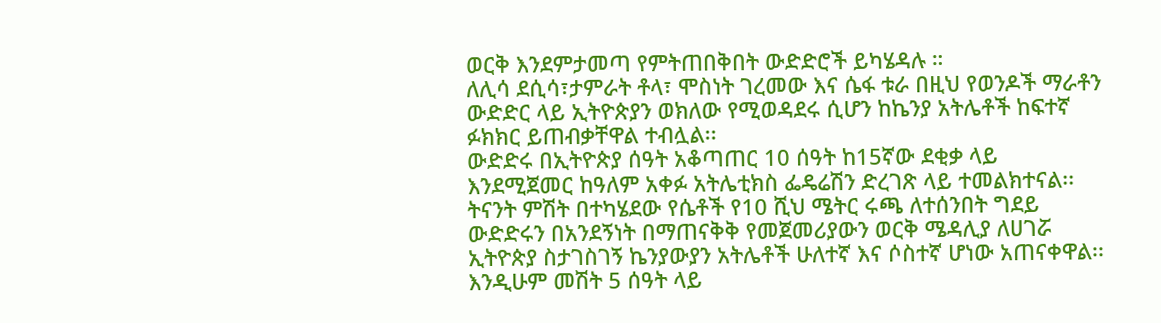ወርቅ እንደምታመጣ የምትጠበቅበት ውድድሮች ይካሄዳሉ ።
ለሊሳ ደሲሳ፣ታምራት ቶላ፣ ሞስነት ገረመው እና ሴፋ ቱራ በዚህ የወንዶች ማራቶን ውድድር ላይ ኢትዮጵያን ወክለው የሚወዳደሩ ሲሆን ከኬንያ አትሌቶች ከፍተኛ ፉክክር ይጠብቃቸዋል ተብሏል፡፡
ውድድሩ በኢትዮጵያ ሰዓት አቆጣጠር 10 ሰዓት ከ15ኛው ደቂቃ ላይ እንደሚጀመር ከዓለም አቀፉ አትሌቲክስ ፌዴሬሽን ድረገጽ ላይ ተመልክተናል፡፡
ትናንት ምሽት በተካሄደው የሴቶች የ10 ሺህ ሜትር ሩጫ ለተሰንበት ግደይ ውድድሩን በአንደኝነት በማጠናቅቅ የመጀመሪያውን ወርቅ ሜዳሊያ ለሀገሯ ኢትዮጵያ ስታገስገኝ ኬንያውያን አትሌቶች ሁለተኛ እና ሶስተኛ ሆነው አጠናቀዋል፡፡
እንዲሁም መሽት 5 ሰዓት ላይ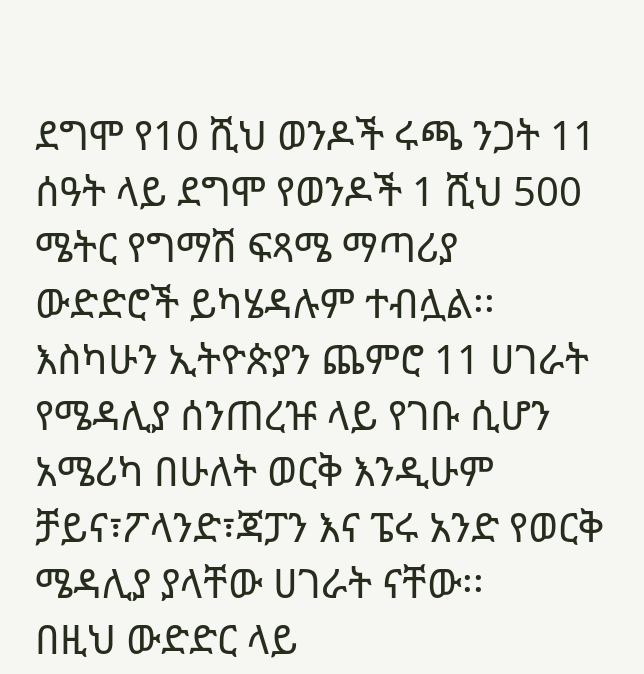ደግሞ የ10 ሺህ ወንዶች ሩጫ ንጋት 11 ሰዓት ላይ ደግሞ የወንዶች 1 ሺህ 500 ሜትር የግማሽ ፍጻሜ ማጣሪያ ውድድሮች ይካሄዳሉም ተብሏል፡፡
እስካሁን ኢትዮጵያን ጨምሮ 11 ሀገራት የሜዳሊያ ሰንጠረዡ ላይ የገቡ ሲሆን አሜሪካ በሁለት ወርቅ እንዲሁም ቻይና፣ፖላንድ፣ጃፓን እና ፔሩ አንድ የወርቅ ሜዳሊያ ያላቸው ሀገራት ናቸው፡፡
በዚህ ውድድር ላይ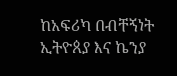ከአፍሪካ በብቸኝነት ኢትዮጰያ እና ኬንያ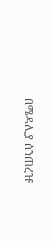በሜዳሊያ ሰንጠረዡ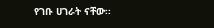የገቡ ሀገራት ናቸው፡፡